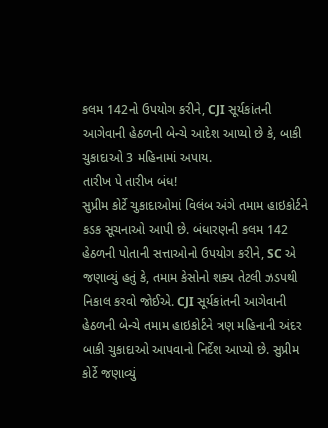કલમ 142નો ઉપયોગ કરીને, CJI સૂર્યકાંતની આગેવાની હેઠળની બેન્ચે આદેશ આપ્યો છે કે, બાકી ચુકાદાઓ 3 મહિનામાં અપાય.
તારીખ પે તારીખ બંધ!
સુપ્રીમ કોર્ટે ચુકાદાઓમાં વિલંબ અંગે તમામ હાઇકોર્ટને કડક સૂચનાઓ આપી છે. બંધારણની કલમ 142 હેઠળની પોતાની સત્તાઓનો ઉપયોગ કરીને, SC એ જણાવ્યું હતું કે, તમામ કેસોનો શક્ય તેટલી ઝડપથી નિકાલ કરવો જોઈએ. CJI સૂર્યકાંતની આગેવાની હેઠળની બેન્ચે તમામ હાઇકોર્ટને ત્રણ મહિનાની અંદર બાકી ચુકાદાઓ આપવાનો નિર્દેશ આપ્યો છે. સુપ્રીમ કોર્ટે જણાવ્યું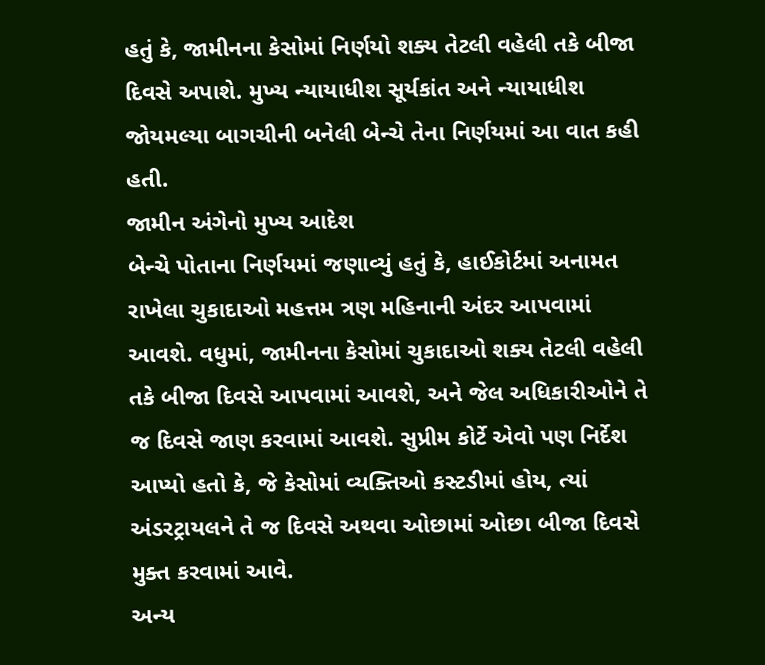હતું કે, જામીનના કેસોમાં નિર્ણયો શક્ય તેટલી વહેલી તકે બીજા દિવસે અપાશે. મુખ્ય ન્યાયાધીશ સૂર્યકાંત અને ન્યાયાધીશ જોયમલ્યા બાગચીની બનેલી બેન્ચે તેના નિર્ણયમાં આ વાત કહી હતી.
જામીન અંગેનો મુખ્ય આદેશ
બેન્ચે પોતાના નિર્ણયમાં જણાવ્યું હતું કે, હાઈકોર્ટમાં અનામત રાખેલા ચુકાદાઓ મહત્તમ ત્રણ મહિનાની અંદર આપવામાં આવશે. વધુમાં, જામીનના કેસોમાં ચુકાદાઓ શક્ય તેટલી વહેલી તકે બીજા દિવસે આપવામાં આવશે, અને જેલ અધિકારીઓને તે જ દિવસે જાણ કરવામાં આવશે. સુપ્રીમ કોર્ટે એવો પણ નિર્દેશ આપ્યો હતો કે, જે કેસોમાં વ્યક્તિઓ કસ્ટડીમાં હોય, ત્યાં અંડરટ્રાયલને તે જ દિવસે અથવા ઓછામાં ઓછા બીજા દિવસે મુક્ત કરવામાં આવે.
અન્ય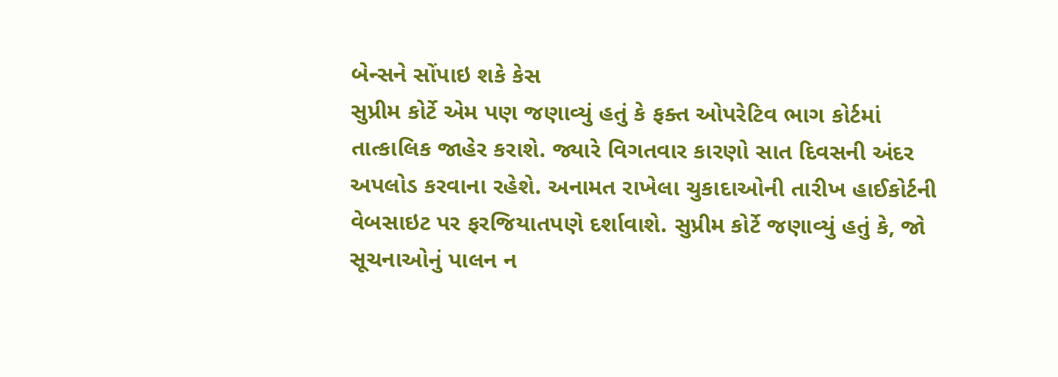બેન્સને સોંપાઇ શકે કેસ
સુપ્રીમ કોર્ટે એમ પણ જણાવ્યું હતું કે ફક્ત ઓપરેટિવ ભાગ કોર્ટમાં તાત્કાલિક જાહેર કરાશે. જ્યારે વિગતવાર કારણો સાત દિવસની અંદર અપલોડ કરવાના રહેશે. અનામત રાખેલા ચુકાદાઓની તારીખ હાઈકોર્ટની વેબસાઇટ પર ફરજિયાતપણે દર્શાવાશે. સુપ્રીમ કોર્ટે જણાવ્યું હતું કે, જો સૂચનાઓનું પાલન ન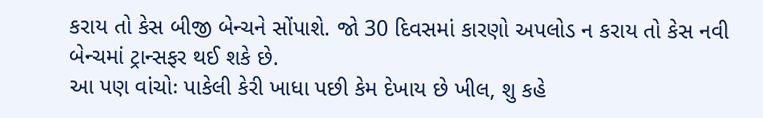કરાય તો કેસ બીજી બેન્ચને સોંપાશે. જો 30 દિવસમાં કારણો અપલોડ ન કરાય તો કેસ નવી બેન્ચમાં ટ્રાન્સફર થઈ શકે છે.
આ પણ વાંચોઃ પાકેલી કેરી ખાધા પછી કેમ દેખાય છે ખીલ, શુ કહે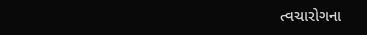ત્વચારોગના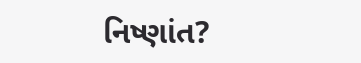નિષ્ણાંત?